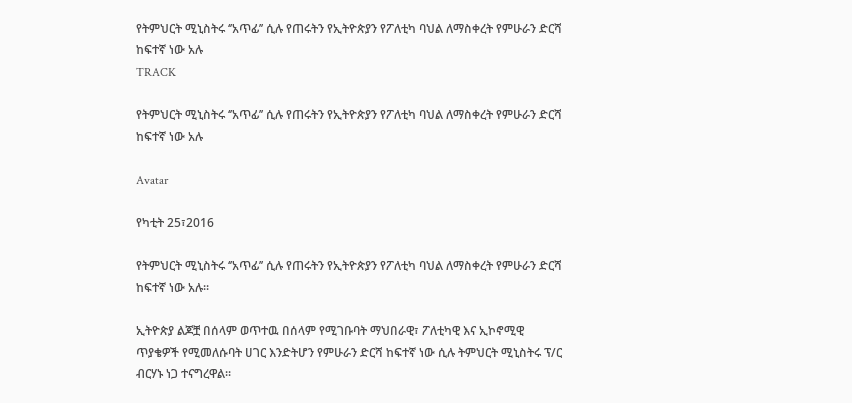የትምህርት ሚኒስትሩ ‘’አጥፊ’’ ሲሉ የጠሩትን የኢትዮጵያን የፖለቲካ ባህል ለማስቀረት የምሁራን ድርሻ ከፍተኛ ነው አሉ
TRACK

የትምህርት ሚኒስትሩ ‘’አጥፊ’’ ሲሉ የጠሩትን የኢትዮጵያን የፖለቲካ ባህል ለማስቀረት የምሁራን ድርሻ ከፍተኛ ነው አሉ

Avatar

የካቲት 25፣2016

የትምህርት ሚኒስትሩ ‘’አጥፊ’’ ሲሉ የጠሩትን የኢትዮጵያን የፖለቲካ ባህል ለማስቀረት የምሁራን ድርሻ ከፍተኛ ነው አሉ፡፡

ኢትዮጵያ ልጆቿ በሰላም ወጥተዉ በሰላም የሚገቡባት ማህበራዊ፣ ፖለቲካዊ እና ኢኮኖሚዊ ጥያቄዎች የሚመለሱባት ሀገር እንድትሆን የምሁራን ድርሻ ከፍተኛ ነው ሲሉ ትምህርት ሚኒስትሩ ፕ/ር ብርሃኑ ነጋ ተናግረዋል፡፡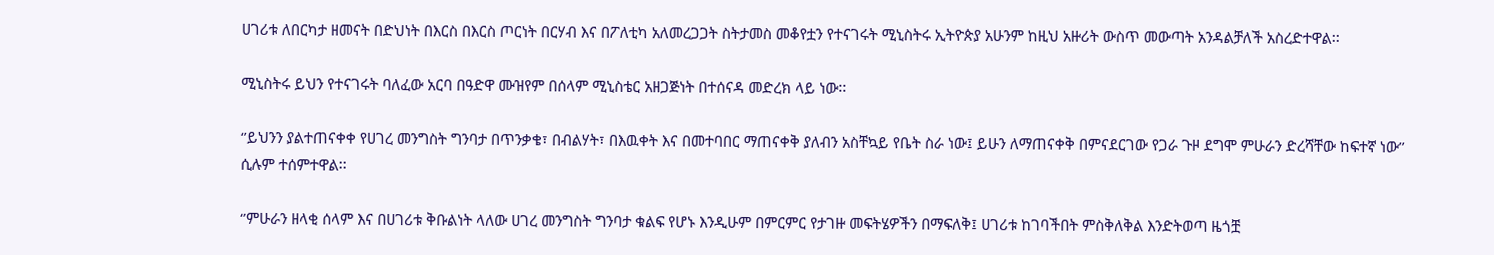ሀገሪቱ ለበርካታ ዘመናት በድህነት በእርስ በእርስ ጦርነት በርሃብ እና በፖለቲካ አለመረጋጋት ስትታመስ መቆየቷን የተናገሩት ሚኒስትሩ ኢትዮጵያ አሁንም ከዚህ አዙሪት ውስጥ መውጣት አንዳልቻለች አስረድተዋል፡፡

ሚኒስትሩ ይህን የተናገሩት ባለፈው አርባ በዓድዋ ሙዝየም በሰላም ሚኒስቴር አዘጋጅነት በተሰናዳ መድረክ ላይ ነው፡፡

‘’ይህንን ያልተጠናቀቀ የሀገረ መንግስት ግንባታ በጥንቃቄ፣ በብልሃት፣ በእዉቀት እና በመተባበር ማጠናቀቅ ያለብን አስቸኳይ የቤት ስራ ነው፤ ይሁን ለማጠናቀቅ በምናደርገው የጋራ ጉዞ ደግሞ ምሁራን ድረሻቸው ከፍተኛ ነው’’ ሲሉም ተሰምተዋል፡፡

‘’ምሁራን ዘላቂ ሰላም እና በሀገሪቱ ቅቡልነት ላለው ሀገረ መንግስት ግንባታ ቁልፍ የሆኑ እንዲሁም በምርምር የታገዙ መፍትሄዎችን በማፍለቅ፤ ሀገሪቱ ከገባችበት ምስቅለቅል እንድትወጣ ዜጎቿ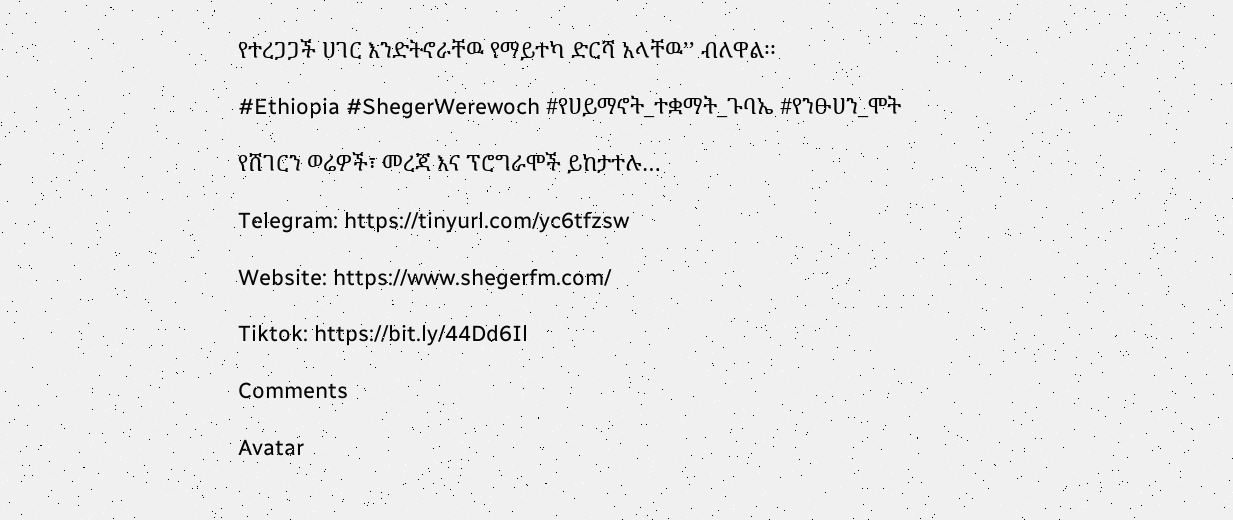የተረጋጋች ሀገር እንድትኖራቸዉ የማይተካ ድርሻ አላቸዉ’’ ብለዋል፡፡

#Ethiopia #ShegerWerewoch #የሀይማኖት_ተቋማት_ጉባኤ #የንፁሀን_ሞት

የሸገርን ወሬዎች፣ መረጃ እና ፕሮግራሞች ይከታተሉ…

Telegram: https://tinyurl.com/yc6tfzsw

Website: https://www.shegerfm.com/

Tiktok: https://bit.ly/44Dd6Il

Comments

Avatar